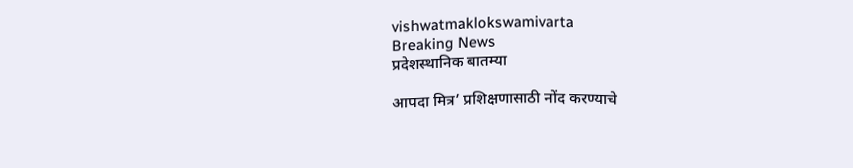vishwatmaklokswamivarta
Breaking News
प्रदेशस्थानिक बातम्या

आपदा मित्र’ प्रशिक्षणासाठी नोंद करण्याचे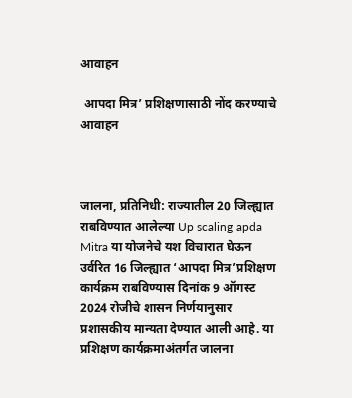आवाहन

 आपदा मित्र’ प्रशिक्षणासाठी नोंद करण्याचे आवाहन



जालना, प्रतिनिधी: राज्यातील 20 जिल्ह्यात राबविण्यात आलेल्या Up scaling apda Mitra या योजनेचे यश विचारात घेऊन उर्वरित 16 जिल्ह्यात ‘आपदा मित्र’प्रशिक्षण कार्यक्रम राबविण्यास दिनांक 9 ऑगस्ट 2024 रोजीचे शासन निर्णयानुसार प्रशासकीय मान्यता देण्यात आली आहे. या प्रशिक्षण कार्यक्रमाअंतर्गत जालना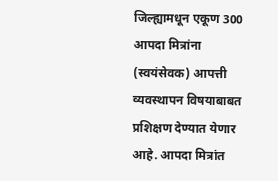जिल्ह्यामधून एकूण 300 आपदा मित्रांना (स्वयंसेवक) आपत्ती व्यवस्थापन विषयाबाबत प्रशिक्षण देण्यात येणार आहे. आपदा मित्रांत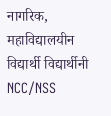नागरिक, महाविद्यालयीन विद्यार्थी विद्यार्थीनी NCC/NSS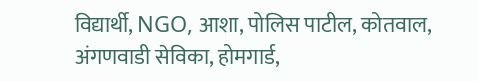विद्यार्थी, NGO, आशा, पोलिस पाटील, कोतवाल, अंगणवाडी सेविका, होमगार्ड,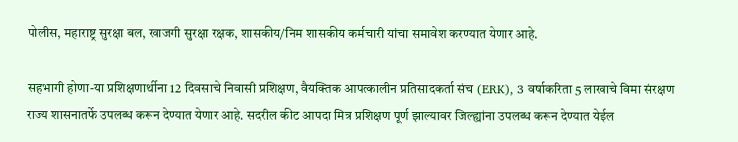पोलीस, महाराष्ट्र सुरक्षा बल, खाजगी सुरक्षा रक्षक, शासकीय/निम शासकीय कर्मचारी यांचा समावेश करण्यात येणार आहे.

सहभागी होणा-या प्रशिक्षणार्थीना 12 दिवसाचे निवासी प्रशिक्षण, वैयक्तिक आपत्कालीन प्रतिसादकर्ता संच (ERK), 3 वर्षाकरिता 5 लाखाचे विमा संरक्षण राज्य शासनातर्फे उपलब्ध करून देण्यात येणार आहे. सदरील कीट आपदा मित्र प्रशिक्षण पूर्ण झाल्यावर जिल्ह्यांना उपलब्ध करून देण्यात येईल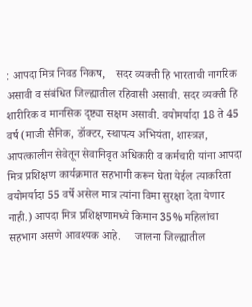: आपदा मित्र निवड निकष,    सदर व्यक्ती हि भारताची नागरिक असावी व संबंधित जिल्ह्यातील रहिवासी असावी. सदर व्यक्ती हि शारीरिक व मानसिक दृष्ट्या सक्षम असावी. वयोमर्यादा 18 ते 45 वर्ष (माजी सैनिक, डॉक्टर, स्थापत्य अभियंता, शास्त्रज्ञ, आपत्कालीन सेवेतून सेवानिवृत अधिकारी व कर्मचारी यांना आपदा मित्र प्रशिक्षण कार्यक्रमात सहभागी करून घेता येईल त्याकरिता वयोमर्यादा 55 वर्षे असेल मात्र त्यांना विमा सुरक्षा देता येणार नाही.) आपदा मित्र प्रशिक्षणामध्ये किमान 35% महिलांचा सहभाग असणे आवश्यक आहे.     जालना जिल्ह्यातील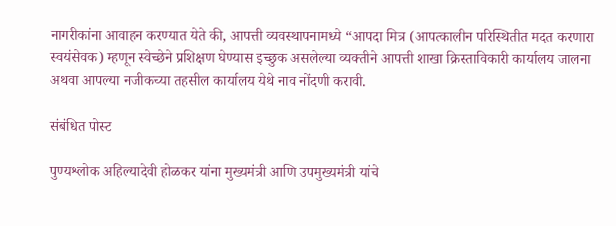नागरीकांना आवाहन करण्यात येते की, आपत्ती व्यवस्थापनामध्ये “आपदा मित्र (आपत्कालीन परिस्थितीत मदत करणारा स्वयंसेवक) म्हणून स्वेच्छेने प्रशिक्षण घेण्यास इच्छुक असलेल्या व्यक्तीने आपत्ती शाखा क्रिस्ताविकारी कार्यालय जालना अथवा आपल्या नजीकच्या तहसील कार्यालय येथे नाव नोंदणी करावी.

संबंधित पोस्ट

पुण्यश्लोक अहिल्यादेवी होळकर यांना मुख्यमंत्री आणि उपमुख्यमंत्री यांचे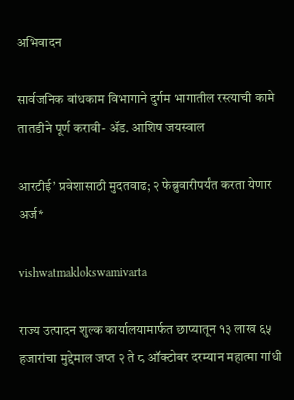अभिवादन

सार्वजनिक बांधकाम विभागाने दुर्गम भागातील रस्त्याची कामे तातडीने पूर्ण करावी- ॲड. आशिष जयस्वाल

आरटीई’ प्रवेशासाठी मुदतवाढ; २ फेब्रुवारीपर्यंत करता येणार अर्ज*

vishwatmaklokswamivarta

राज्य उत्पादन शुल्क कार्यालयामार्फत छाप्यातून १३ लाख ६५ हजारांचा मुद्देमाल जप्त २ ते ८ ऑक्टोबर दरम्यान महात्मा गांधी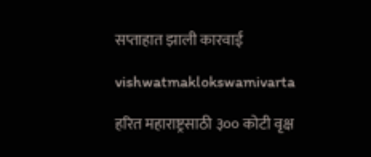सप्ताहात झाली कारवाई

vishwatmaklokswamivarta

हरित महाराष्ट्रसाठी ३०० कोटी वृक्ष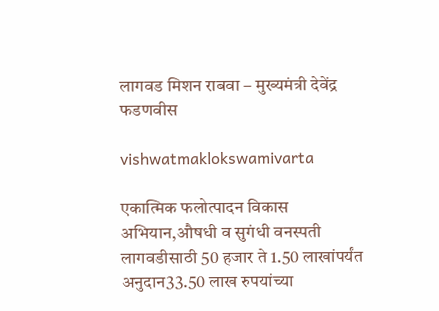लागवड मिशन राबवा – मुख्यमंत्री देवेंद्र फडणवीस

vishwatmaklokswamivarta

एकात्मिक फलोत्पादन विकास अभियान,औषधी व सुगंधी वनस्पती लागवडीसाठी 50 हजार ते 1.50 लाखांपर्यंत अनुदान33.50 लाख रुपयांच्या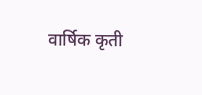वार्षिक कृती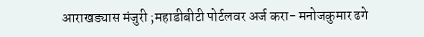आराखड्यास मंजुरी ;महाडीबीटी पोर्टलवर अर्ज करा- मनोजकुमार ढगे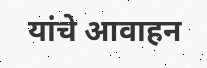यांचे आवाहन